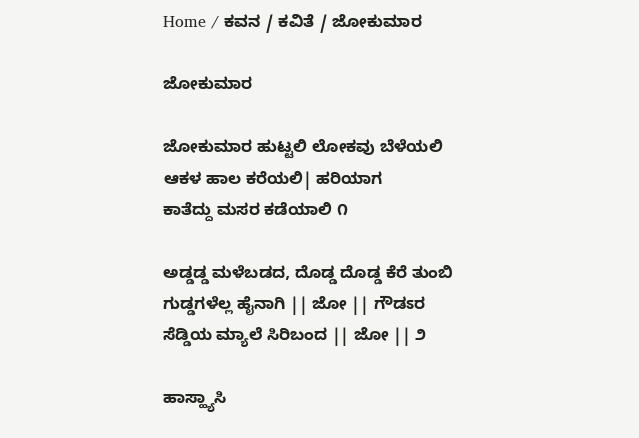Home / ಕವನ / ಕವಿತೆ / ಜೋಕುಮಾರ

ಜೋಕುಮಾರ

ಜೋಕುಮಾರ ಹುಟ್ಟಲಿ ಲೋಕವು ಬೆಳೆಯಲಿ
ಆಕಳ ಹಾಲ ಕರೆಯಲಿ| ಹರಿಯಾಗ
ಕಾತೆದ್ದು ಮಸರ ಕಡೆಯಾಲಿ ೧

ಅಡ್ಡಡ್ಡ ಮಳೆಬಡದ, ದೊಡ್ಡ ದೊಡ್ಡ ಕೆರೆ ತುಂಬಿ
ಗುಡ್ಡಗಳೆಲ್ಲ ಹೈನಾಗಿ || ಜೋ || ಗೌಡಽರ
ಸೆಡ್ಡಿಯ ಮ್ಯಾಲೆ ಸಿರಿಬಂದ || ಜೋ || ೨

ಹಾಸ್ಹ್ಯಾಸಿ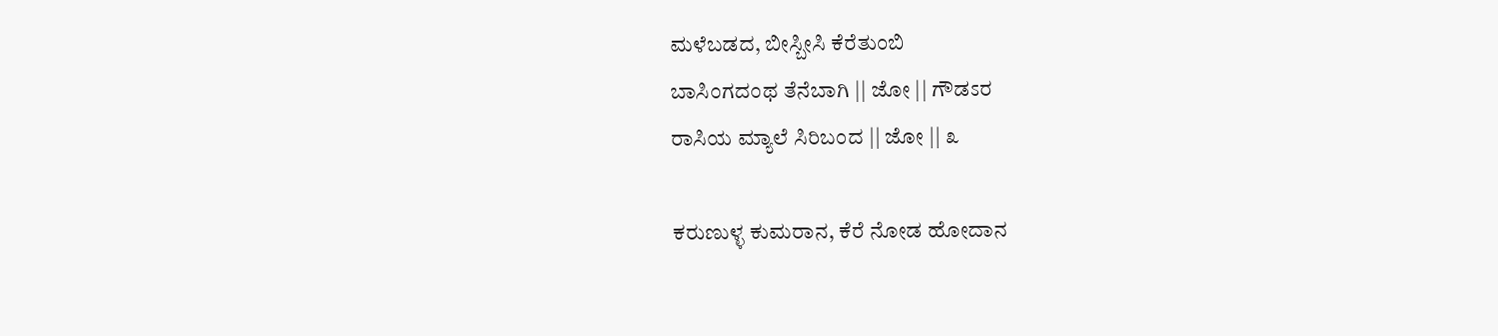ಮಳೆಬಡದ, ಬೀಸ್ಬೀಸಿ ಕೆರೆತುಂಬಿ
ಬಾಸಿಂಗದಂಥ ತೆನೆಬಾಗಿ || ಜೋ || ಗೌಡಽರ
ರಾಸಿಯ ಮ್ಯಾಲೆ ಸಿರಿಬಂದ || ಜೋ || ೩

ಕರುಣುಳ್ಳ ಕುಮರಾನ, ಕೆರೆ ನೋಡ ಹೋದಾನ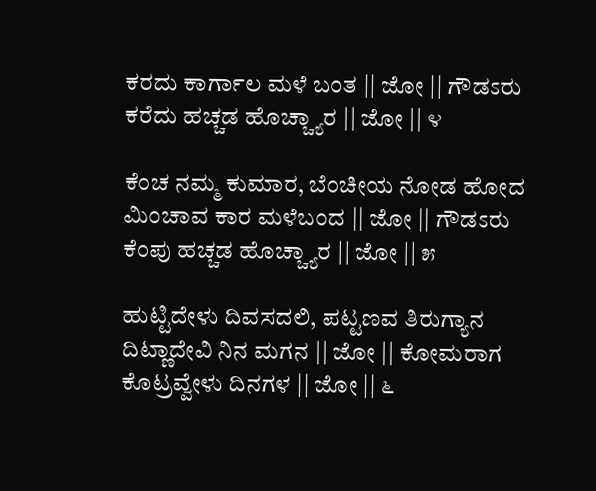ಕರದು ಕಾರ್ಗಾಲ ಮಳೆ ಬಂತ || ಜೋ || ಗೌಡಽರು
ಕರೆದು ಹಚ್ಚಡ ಹೊಚ್ಚ್ಯಾರ || ಜೋ || ೪

ಕೆಂಚ ನಮ್ಮ ಕುಮಾರ, ಬೆಂಚೀಯ ನೋಡ ಹೋದ
ಮಿಂಚಾವ ಕಾರ ಮಳೆಬಂದ || ಜೋ || ಗೌಡಽರು
ಕೆಂಪು ಹಚ್ಚಡ ಹೊಚ್ಚ್ಯಾರ || ಜೋ || ೫

ಹುಟ್ಟಿದೇಳು ದಿವಸದಲಿ, ಪಟ್ಟಣವ ತಿರುಗ್ಯಾನ
ದಿಟ್ಣಾದೇವಿ ನಿನ ಮಗನ || ಜೋ || ಕೋಮರಾಗ
ಕೊಟ್ರವ್ವೇಳು ದಿನಗಳ || ಜೋ || ೬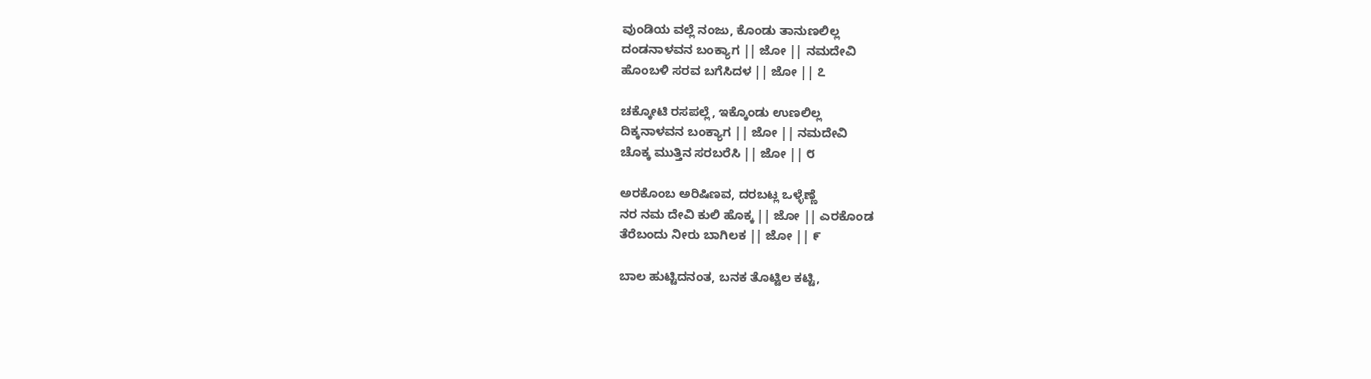ವುಂಡಿಯ ವಲ್ಲೆ ನಂಜು, ಕೊಂಡು ತಾನುಣಲಿಲ್ಲ
ದಂಡನಾಳವನ ಬಂಕ್ಯಾಗ || ಜೋ || ನಮದೇವಿ
ಹೊಂಬಳಿ ಸರವ ಬಗೆಸಿದಳ || ಜೋ || ೭

ಚಕ್ಕೋಟಿ ರಸಪಲ್ಲೆ, ಇಕ್ಕೊಂಡು ಉಣಲಿಲ್ಲ
ದಿಕ್ಕನಾಳವನ ಬಂಕ್ಯಾಗ || ಜೋ || ನಮದೇವಿ
ಚೊಕ್ಕ ಮುತ್ತಿನ ಸರಬರೆಸಿ || ಜೋ || ೮

ಅರಕೊಂಬ ಅರಿಷಿಣವ, ದರಬಟ್ಲ ಒಳ್ಳೆಣ್ಣೆ
ನರ ನಮ ದೇವಿ ಕುಲಿ ಹೊಕ್ಕ || ಜೋ || ಎರಕೊಂಡ
ತೆರೆಬಂದು ನೀರು ಬಾಗಿಲಕ || ಜೋ || ೯

ಬಾಲ ಹುಟ್ಟಿದನಂತ, ಬನಕ ತೊಟ್ಟಿಲ ಕಟ್ಟಿ,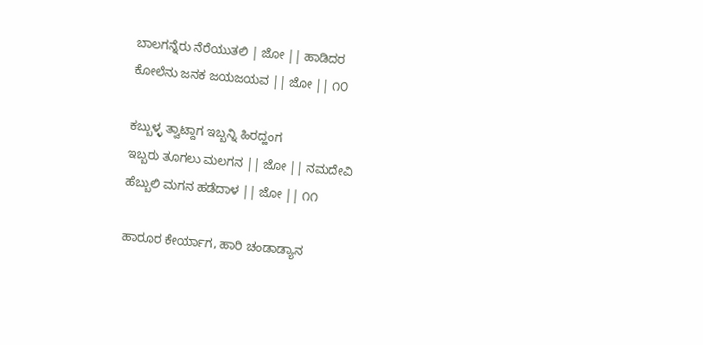ಬಾಲಗನ್ನೆರು ನೆರೆಯುತಲಿ | ಜೋ || ಹಾಡಿದರ
ಕೋಲೆನು ಜನಕ ಜಯಜಯವ || ಜೋ || ೧೦

ಕಬ್ಬುಳ್ಳ ತ್ವಾಟ್ದಾಗ ಇಬ್ಬನ್ನಿ ಹಿರದ್ಹಂಗ
ಇಬ್ಬರು ತೂಗಲು ಮಲಗನ || ಜೋ || ನಮದೇವಿ
ಹೆಬ್ಬುಲಿ ಮಗನ ಹಡೆದಾಳ || ಜೋ || ೧೧

ಹಾರೂರ ಕೇರ್ಯಾಗ, ಹಾರಿ ಚಂಡಾಡ್ಯಾನ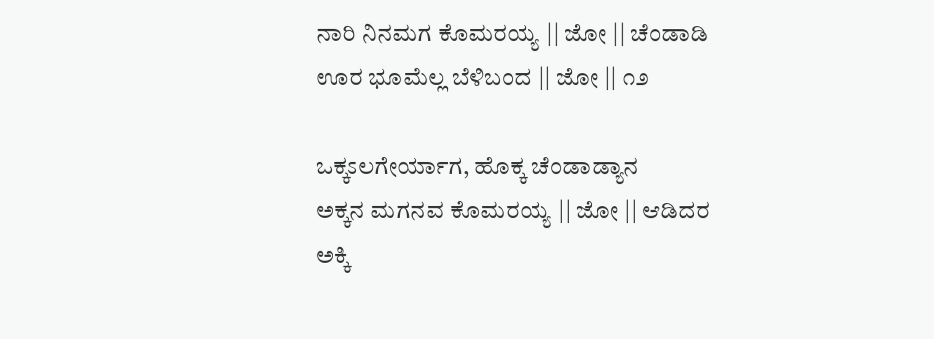ನಾರಿ ನಿನಮಗ ಕೊಮರಯ್ಯ || ಜೋ || ಚೆಂಡಾಡಿ
ಊರ ಭೂಮೆಲ್ಲ ಬೆಳಿಬಂದ || ಜೋ || ೧೨

ಒಕ್ಕಽಲಗೇರ್ಯಾಗ, ಹೊಕ್ಕ ಚೆಂಡಾಡ್ಯಾನ
ಅಕ್ಕನ ಮಗನವ ಕೊಮರಯ್ಯ || ಜೋ || ಆಡಿದರ
ಅಕ್ಕಿ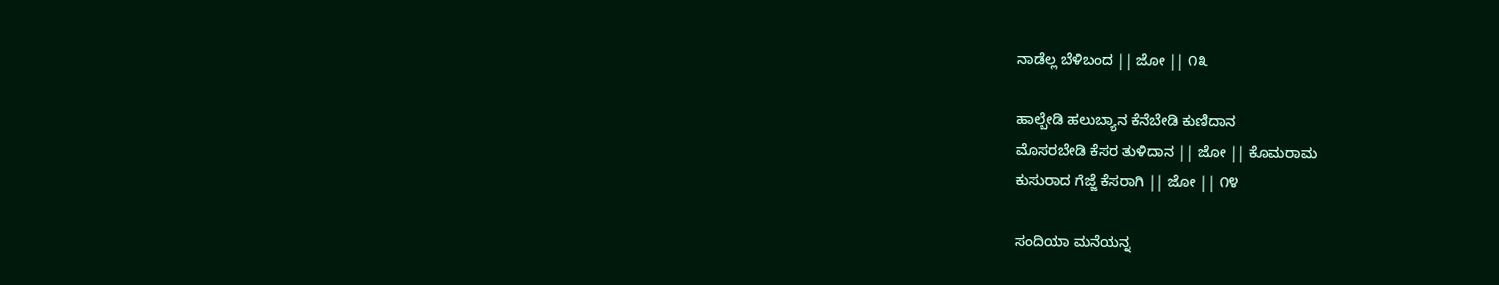ನಾಡೆಲ್ಲ ಬೆಳಿಬಂದ || ಜೋ || ೧೩

ಹಾಲ್ಬೇಡಿ ಹಲುಬ್ಯಾನ ಕೆನೆಬೇಡಿ ಕುಣಿದಾನ
ಮೊಸರಬೇಡಿ ಕೆಸರ ತುಳಿದಾನ || ಜೋ || ಕೊಮರಾಮ
ಕುಸುರಾದ ಗೆಜ್ಜೆ ಕೆಸರಾಗಿ || ಜೋ || ೧೪

ಸಂದಿಯಾ ಮನೆಯನ್ನ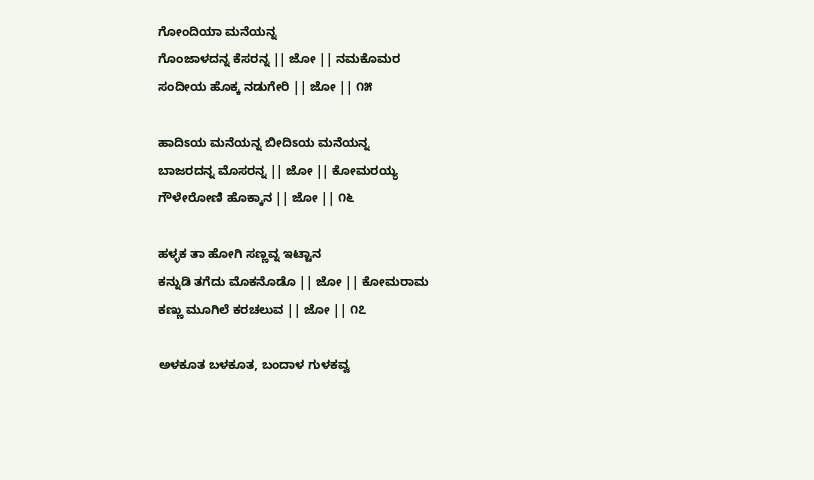ಗೋಂದಿಯಾ ಮನೆಯನ್ನ
ಗೊಂಜಾಳದನ್ನ ಕೆಸರನ್ನ || ಜೋ || ನಮಕೊಮರ
ಸಂದೀಯ ಹೊಕ್ಕ ನಡುಗೇರಿ || ಜೋ || ೧೫

ಹಾದಿಽಯ ಮನೆಯನ್ನ ಬೀದಿಽಯ ಮನೆಯನ್ನ
ಬಾಜರದನ್ನ ಮೊಸರನ್ನ || ಜೋ || ಕೋಮರಯ್ಯ
ಗೌಳೇರೋಣಿ ಹೊಕ್ಕಾನ || ಜೋ || ೧೬

ಹಳ್ಳಕ ತಾ ಹೋಗಿ ಸಣ್ಣವ್ನ ಇಟ್ಟಾನ
ಕನ್ನುಡಿ ತಗೆದು ಮೊಕನೊಡೊ || ಜೋ || ಕೋಮರಾಮ
ಕಣ್ಣು ಮೂಗಿಲೆ ಕರಚಲುವ || ಜೋ || ೧೭

ಅಳಕೂತ ಬಳಕೂತ, ಬಂದಾಳ ಗುಳಕವ್ವ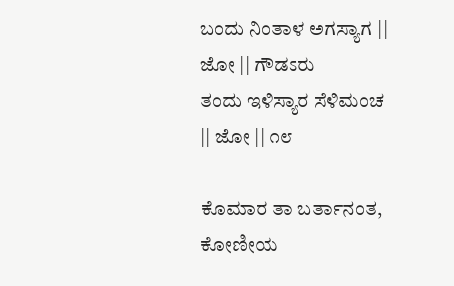ಬಂದು ನಿಂತಾಳ ಅಗಸ್ಯಾಗ || ಜೋ || ಗೌಡಽರು
ತಂದು ಇಳಿಸ್ಯಾರ ಸೆಳಿಮಂಚ || ಜೋ || ೧೮

ಕೊಮಾರ ತಾ ಬರ್ತಾನಂತ, ಕೋಣೀಯ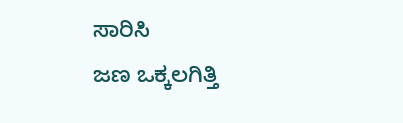ಸಾರಿಸಿ
ಜಣ ಒಕ್ಕಲಗಿತ್ತಿ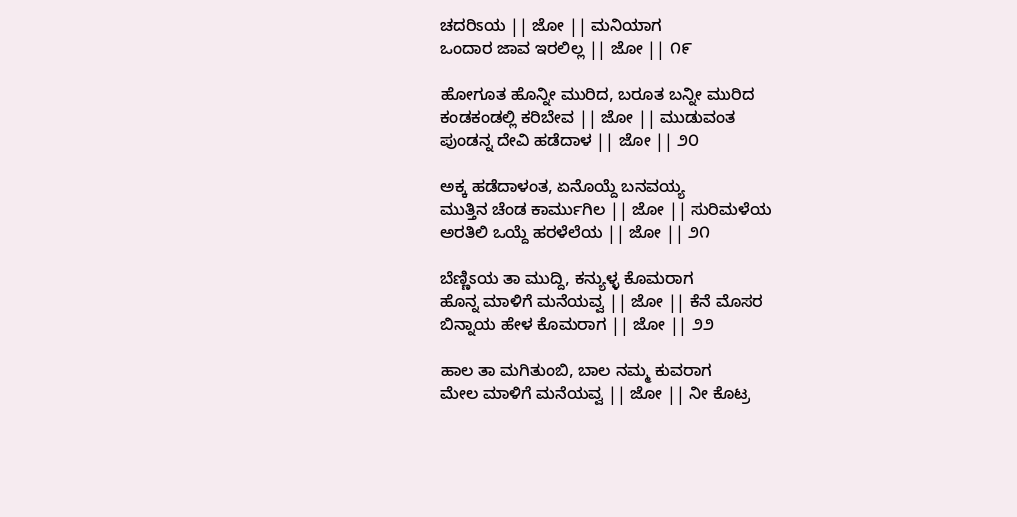ಚದರಿಽಯ || ಜೋ || ಮನಿಯಾಗ
ಒಂದಾರ ಜಾವ ಇರಲಿಲ್ಲ || ಜೋ || ೧೯

ಹೋಗೂತ ಹೊನ್ನೀ ಮುರಿದ, ಬರೂತ ಬನ್ನೀ ಮುರಿದ
ಕಂಡಕಂಡಲ್ಲಿ ಕರಿಬೇವ || ಜೋ || ಮುಡುವಂತ
ಪುಂಡನ್ನ ದೇವಿ ಹಡೆದಾಳ || ಜೋ || ೨೦

ಅಕ್ಕ ಹಡೆದಾಳಂತ, ಏನೊಯ್ದೆ ಬನವಯ್ಯ
ಮುತ್ತಿನ ಚೆಂಡ ಕಾರ್ಮುಗಿಲ || ಜೋ || ಸುರಿಮಳೆಯ
ಅರತಿಲಿ ಒಯ್ದೆ ಹರಳೆಲೆಯ || ಜೋ || ೨೧

ಬೆಣ್ಣಿಽಯ ತಾ ಮುದ್ದಿ, ಕನ್ಯುಳ್ಳ ಕೊಮರಾಗ
ಹೊನ್ನ ಮಾಳಿಗೆ ಮನೆಯವ್ವ || ಜೋ || ಕೆನೆ ಮೊಸರ
ಬಿನ್ನಾಯ ಹೇಳ ಕೊಮರಾಗ || ಜೋ || ೨೨

ಹಾಲ ತಾ ಮಗಿತುಂಬಿ, ಬಾಲ ನಮ್ಮ ಕುವರಾಗ
ಮೇಲ ಮಾಳಿಗೆ ಮನೆಯವ್ವ || ಜೋ || ನೀ ಕೊಟ್ರ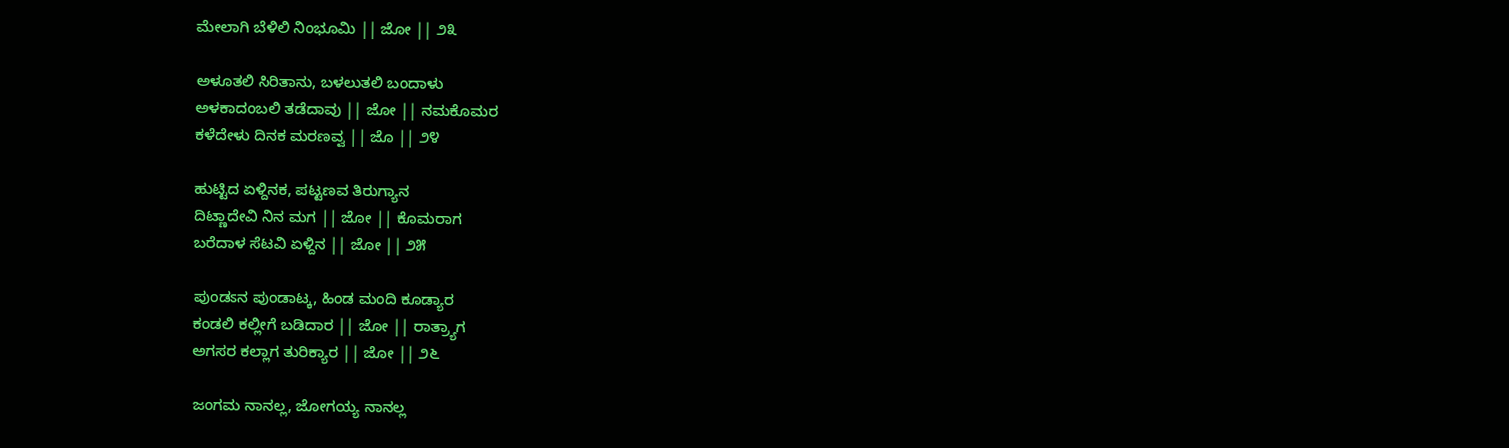ಮೇಲಾಗಿ ಬೆಳಿಲಿ ನಿಂಭೂಮಿ || ಜೋ || ೨೩

ಅಳೂತಲಿ ಸಿರಿತಾನು, ಬಳಲುತಲಿ ಬಂದಾಳು
ಅಳಕಾದಂಬಲಿ ತಡೆದಾವು || ಜೋ || ನಮಕೊಮರ
ಕಳೆದೇಳು ದಿನಕ ಮರಣವ್ವ || ಜೊ || ೨೪

ಹುಟ್ಟಿದ ಏಳ್ದಿನಕ, ಪಟ್ಟಣವ ತಿರುಗ್ಯಾನ
ದಿಟ್ಣಾದೇವಿ ನಿನ ಮಗ || ಜೋ || ಕೊಮರಾಗ
ಬರೆದಾಳ ಸೆಟವಿ ಏಳ್ದಿನ || ಜೋ || ೨೫

ಪುಂಡಽನ ಪುಂಡಾಟ್ಕ, ಹಿಂಡ ಮಂದಿ ಕೂಡ್ಯಾರ
ಕಂಡಲಿ ಕಲ್ಲೀಗೆ ಬಡಿದಾರ || ಜೋ || ರಾತ್ರ್ಯಾಗ
ಅಗಸರ ಕಲ್ಲಾಗ ತುರಿಕ್ಯಾರ || ಜೋ || ೨೬

ಜಂಗಮ ನಾನಲ್ಲ, ಜೋಗಯ್ಯ ನಾನಲ್ಲ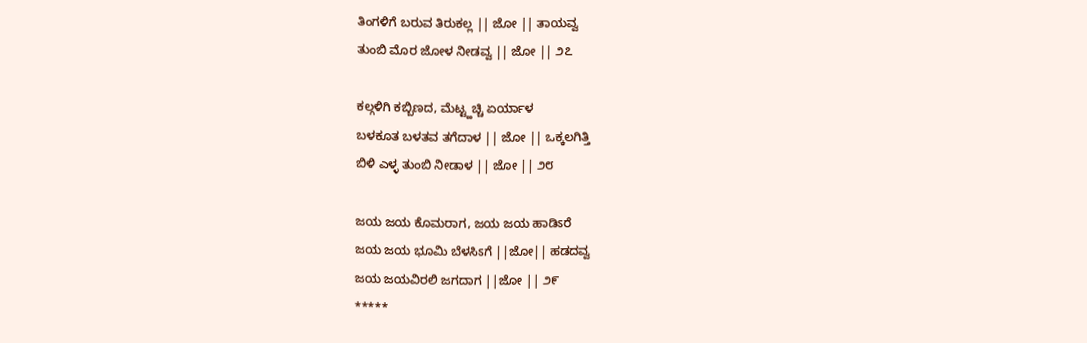ತಿಂಗಳಿಗೆ ಬರುವ ತಿರುಕಲ್ಲ || ಜೋ || ತಾಯವ್ವ
ತುಂಬಿ ಮೊರ ಜೋಳ ನೀಡವ್ವ || ಜೋ || ೨೭

ಕಲ್ಗಳಿಗಿ ಕಬ್ಬಿಣದ, ಮೆಟ್ಟ್ಹಚ್ಚಿ ಏರ್ಯಾಳ
ಬಳಕೂತ ಬಳತವ ತಗೆದಾಳ || ಜೋ || ಒಕ್ಕಲಗಿತ್ತಿ
ಬಿಳಿ ಎಳ್ಳ ತುಂಬಿ ನೀಡಾಳ || ಜೋ || ೨೮

ಜಯ ಜಯ ಕೊಮರಾಗ, ಜಯ ಜಯ ಹಾಡಿಽರೆ
ಜಯ ಜಯ ಭೂಮಿ ಬೆಳಸಿಽಗೆ ||ಜೋ|| ಹಡದವ್ವ
ಜಯ ಜಯವಿರಲಿ ಜಗದಾಗ ||ಜೋ || ೨೯
*****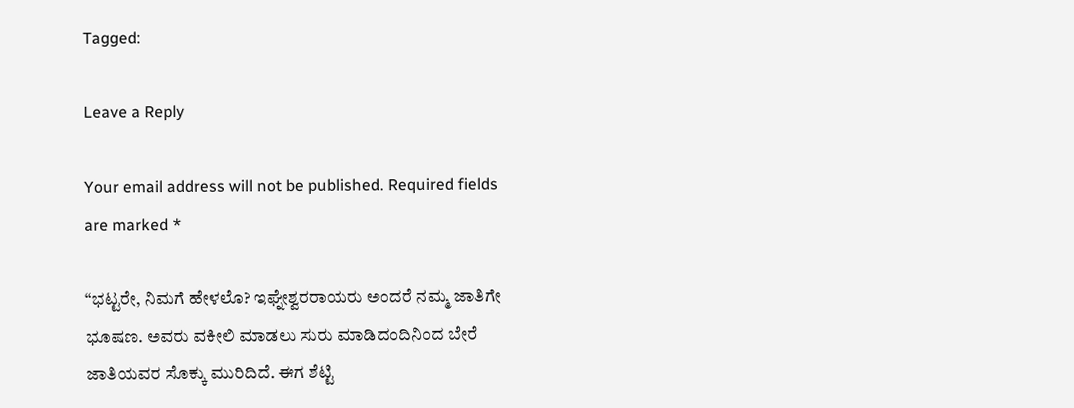Tagged:

Leave a Reply

Your email address will not be published. Required fields are marked *

“ಭಟ್ಟರೇ, ನಿಮಗೆ ಹೇಳಲೊ? ಇಘ್ನೇಶ್ವರರಾಯರು ಅಂದರೆ ನಮ್ಮ ಜಾತಿಗೇ ಭೂಷಣ. ಅವರು ವಕೀಲಿ ಮಾಡಲು ಸುರು ಮಾಡಿದಂದಿನಿಂದ ಬೇರೆ ಜಾತಿಯವರ ಸೊಕ್ಕು ಮುರಿದಿದೆ. ಈಗ ಶೆಟ್ಟಿ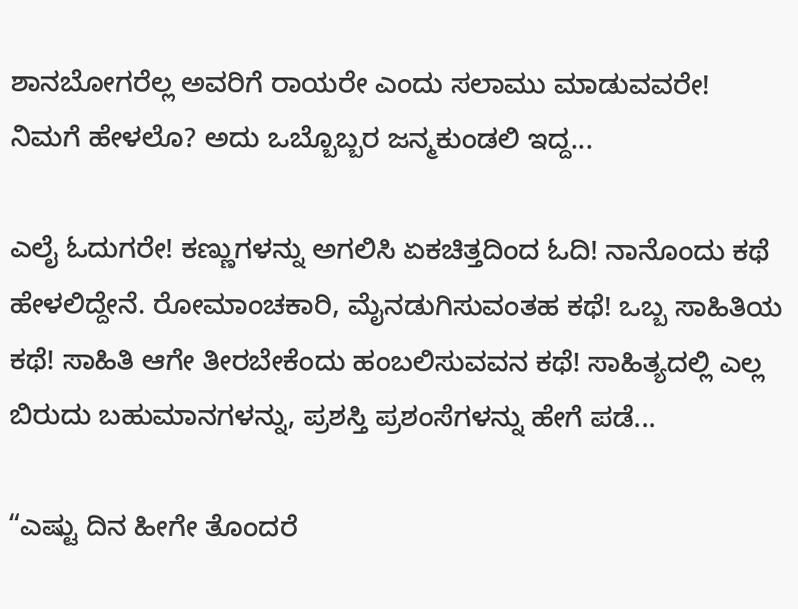ಶಾನಬೋಗರೆಲ್ಲ ಅವರಿಗೆ ರಾಯರೇ ಎಂದು ಸಲಾಮು ಮಾಡುವವರೇ! ನಿಮಗೆ ಹೇಳಲೊ? ಅದು ಒಬ್ಬೊಬ್ಬರ ಜನ್ಮಕುಂಡಲಿ ಇದ್ದ...

ಎಲೈ ಓದುಗರೇ! ಕಣ್ಣುಗಳನ್ನು ಅಗಲಿಸಿ ಏಕಚಿತ್ತದಿಂದ ಓದಿ! ನಾನೊಂದು ಕಥೆ ಹೇಳಲಿದ್ದೇನೆ. ರೋಮಾಂಚಕಾರಿ, ಮೈನಡುಗಿಸುವಂತಹ ಕಥೆ! ಒಬ್ಬ ಸಾಹಿತಿಯ ಕಥೆ! ಸಾಹಿತಿ ಆಗೇ ತೀರಬೇಕೆಂದು ಹಂಬಲಿಸುವವನ ಕಥೆ! ಸಾಹಿತ್ಯದಲ್ಲಿ ಎಲ್ಲ ಬಿರುದು ಬಹುಮಾನಗಳನ್ನು, ಪ್ರಶಸ್ತಿ ಪ್ರಶಂಸೆಗಳನ್ನು ಹೇಗೆ ಪಡೆ...

“ಎಷ್ಟು ದಿನ ಹೀಗೇ ತೊಂದರೆ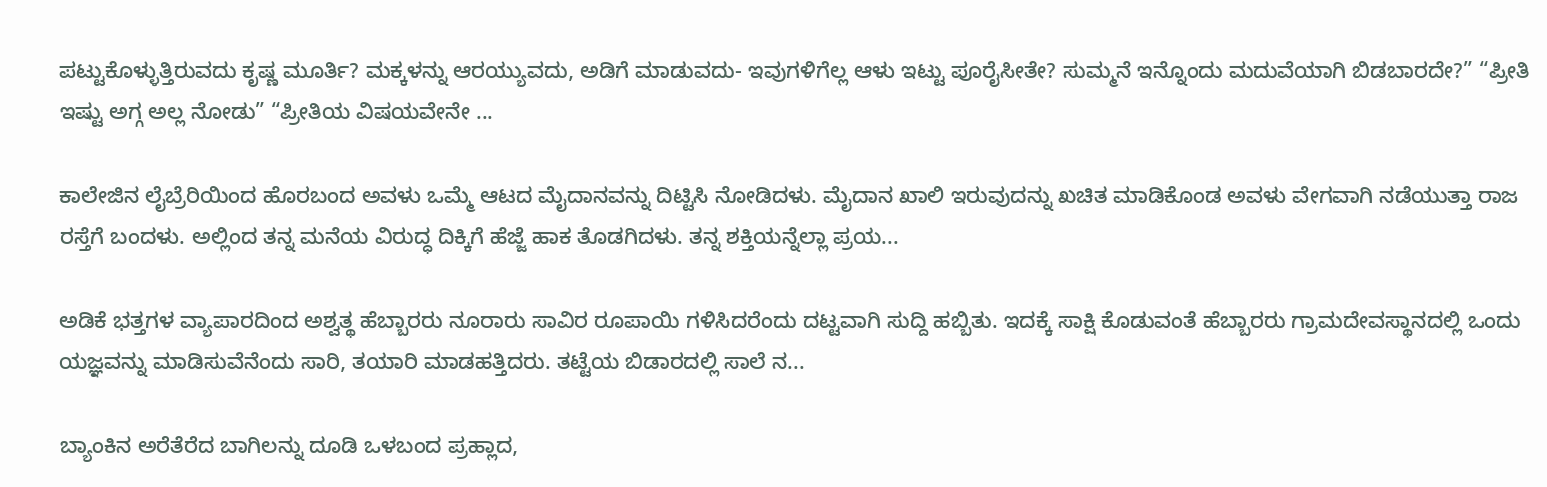ಪಟ್ಟುಕೊಳ್ಳುತ್ತಿರುವದು ಕೃಷ್ಣ ಮೂರ್ತಿ? ಮಕ್ಕಳನ್ನು ಆರಯ್ಯುವದು, ಅಡಿಗೆ ಮಾಡುವದು- ಇವುಗಳಿಗೆಲ್ಲ ಆಳು ಇಟ್ಟು ಪೂರೈಸೀತೇ? ಸುಮ್ಮನೆ ಇನ್ನೊಂದು ಮದುವೆಯಾಗಿ ಬಿಡಬಾರದೇ?” “ಪ್ರೀತಿ ಇಷ್ಟು ಅಗ್ಗ ಅಲ್ಲ ನೋಡು” “ಪ್ರೀತಿಯ ವಿಷಯವೇನೇ ...

ಕಾಲೇಜಿನ ಲೈಬ್ರೆರಿಯಿಂದ ಹೊರಬಂದ ಅವಳು ಒಮ್ಮೆ ಆಟದ ಮೈದಾನವನ್ನು ದಿಟ್ಟಿಸಿ ನೋಡಿದಳು. ಮೈದಾನ ಖಾಲಿ ಇರುವುದನ್ನು ಖಚಿತ ಮಾಡಿಕೊಂಡ ಅವಳು ವೇಗವಾಗಿ ನಡೆಯುತ್ತಾ ರಾಜ ರಸ್ತೆಗೆ ಬಂದಳು. ಅಲ್ಲಿಂದ ತನ್ನ ಮನೆಯ ವಿರುದ್ಧ ದಿಕ್ಕಿಗೆ ಹೆಜ್ಜೆ ಹಾಕ ತೊಡಗಿದಳು. ತನ್ನ ಶಕ್ತಿಯನ್ನೆಲ್ಲಾ ಪ್ರಯ...

ಅಡಿಕೆ ಭತ್ತಗಳ ವ್ಯಾಪಾರದಿಂದ ಅಶ್ವತ್ಥ ಹೆಬ್ಬಾರರು ನೂರಾರು ಸಾವಿರ ರೂಪಾಯಿ ಗಳಿಸಿದರೆಂದು ದಟ್ಟವಾಗಿ ಸುದ್ದಿ ಹಬ್ಬಿತು. ಇದಕ್ಕೆ ಸಾಕ್ಷಿ ಕೊಡುವಂತೆ ಹೆಬ್ಬಾರರು ಗ್ರಾಮದೇವಸ್ಥಾನದಲ್ಲಿ ಒಂದು ಯಜ್ಞವನ್ನು ಮಾಡಿಸುವೆನೆಂದು ಸಾರಿ, ತಯಾರಿ ಮಾಡಹತ್ತಿದರು. ತಟ್ಟೆಯ ಬಿಡಾರದಲ್ಲಿ ಸಾಲೆ ನ...

ಬ್ಯಾಂಕಿನ ಅರೆತೆರೆದ ಬಾಗಿಲನ್ನು ದೂಡಿ ಒಳಬಂದ ಪ್ರಹ್ಲಾದ,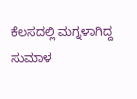ಕೆಲಸದಲ್ಲಿ ಮಗ್ನಳಾಗಿದ್ದ ಸುಮಾಳ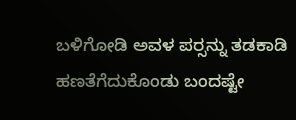ಬಳಿಗೋಡಿ ಅವಳ ಪರ್‍ಸನ್ನು ತಡಕಾಡಿ ಹಣತೆಗೆದುಕೊಂಡು ಬಂದಷ್ಟೇ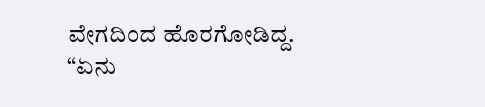ವೇಗದಿಂದ ಹೊರಗೋಡಿದ್ದ. “ಏನು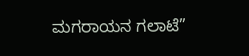ಮಗರಾಯನ ಗಲಾಟೆ”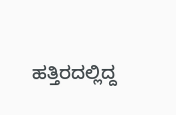ಹತ್ತಿರದಲ್ಲಿದ್ದ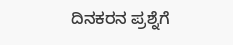ದಿನಕರನ ಪ್ರಶ್ನೆಗೆ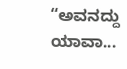“ಅವನದ್ದು ಯಾವಾ...